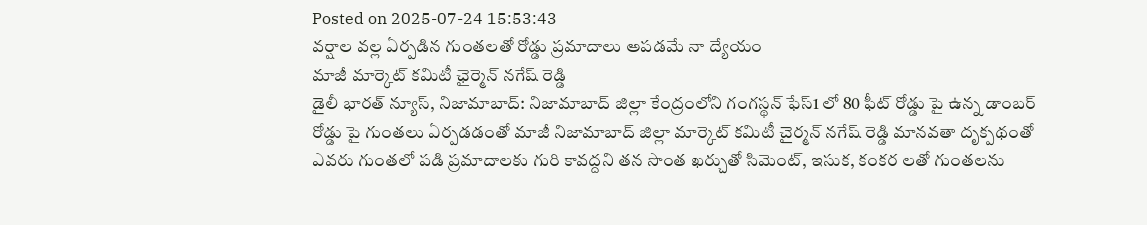Posted on 2025-07-24 15:53:43
వర్షాల వల్ల ఏర్పడిన గుంతలతో రోడ్డు ప్రమాదాలు అపడమే నా ద్యేయం
మాజీ మార్కెట్ కమిటీ ఛైర్మెన్ నగేష్ రెడ్డి
డైలీ భారత్ న్యూస్, నిజామాబాద్: నిజామాబాద్ జిల్లా కేంద్రంలోని గంగస్థన్ ఫేస్1 లో 80 ఫీట్ రోడ్డు పై ఉన్న డాంబర్ రోడ్డు పై గుంతలు ఏర్పడడంతో మాజీ నిజామాబాద్ జిల్లా మార్కెట్ కమిటీ చైర్మన్ నగేష్ రెడ్డి మానవతా దృక్పథంతో ఎవరు గుంతలో పడి ప్రమాదాలకు గురి కావద్దని తన సొంత ఖర్చుతో సిమెంట్, ఇసుక, కంకర లతో గుంతలను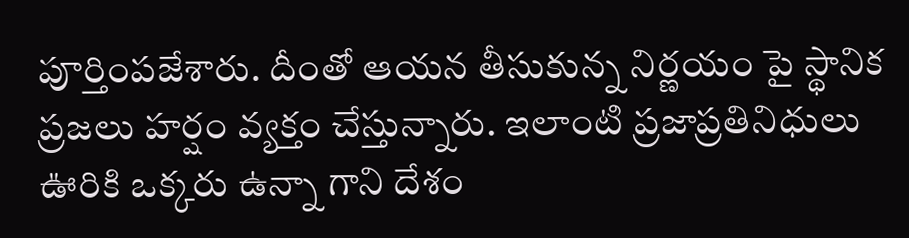పూర్తింపజేశారు. దీంతో ఆయన తీసుకున్న నిర్ణయం పై స్థానిక ప్రజలు హర్షం వ్యక్తం చేస్తున్నారు. ఇలాంటి ప్రజాప్రతినిధులు ఊరికి ఒక్కరు ఉన్నా గాని దేశం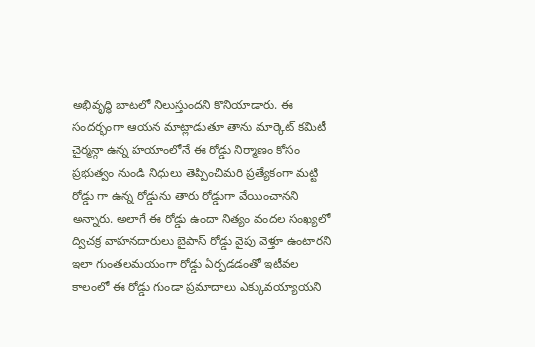అభివృద్ధి బాటలో నిలుస్తుందని కొనియాడారు. ఈ సందర్భంగా ఆయన మాట్లాడుతూ తాను మార్కెట్ కమిటీ చైర్మన్గా ఉన్న హయాంలోనే ఈ రోడ్డు నిర్మాణం కోసం ప్రభుత్వం నుండి నిధులు తెప్పించిమరి ప్రత్యేకంగా మట్టి రోడ్డు గా ఉన్న రోడ్డును తారు రోడ్డుగా వేయించానని అన్నారు. అలాగే ఈ రోడ్డు ఉందా నిత్యం వందల సంఖ్యలో ద్విచక్ర వాహనదారులు బైపాస్ రోడ్డు వైపు వెళ్తూ ఉంటారని ఇలా గుంతలమయంగా రోడ్డు ఏర్పడడంతో ఇటీవల కాలంలో ఈ రోడ్డు గుండా ప్రమాదాలు ఎక్కువయ్యాయని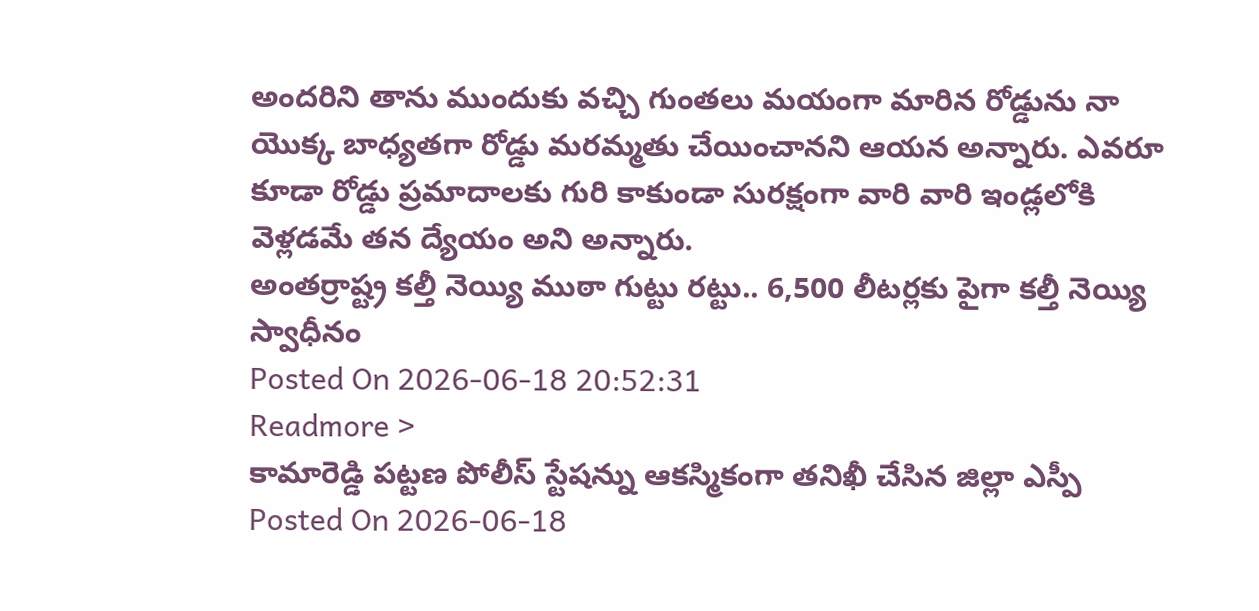అందరిని తాను ముందుకు వచ్చి గుంతలు మయంగా మారిన రోడ్డును నా యొక్క బాధ్యతగా రోడ్డు మరమ్మతు చేయించానని ఆయన అన్నారు. ఎవరూ కూడా రోడ్డు ప్రమాదాలకు గురి కాకుండా సురక్షంగా వారి వారి ఇండ్లలోకి వెళ్లడమే తన ద్యేయం అని అన్నారు.
అంతర్రాష్ట్ర కల్తీ నెయ్యి ముఠా గుట్టు రట్టు.. 6,500 లీటర్లకు పైగా కల్తీ నెయ్యి స్వాధీనం
Posted On 2026-06-18 20:52:31
Readmore >
కామారెడ్డి పట్టణ పోలీస్ స్టేషన్ను ఆకస్మికంగా తనిఖీ చేసిన జిల్లా ఎస్పీ
Posted On 2026-06-18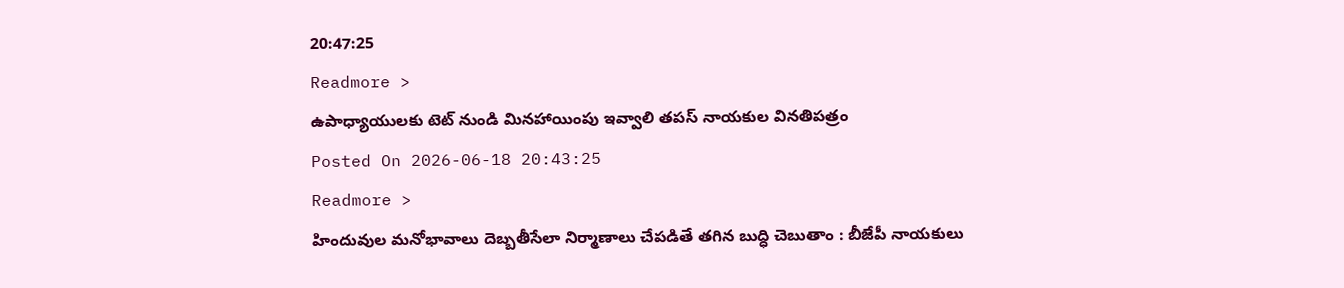20:47:25
Readmore >
ఉపాధ్యాయులకు టెట్ నుండి మినహాయింపు ఇవ్వాలి తపస్ నాయకుల వినతిపత్రం
Posted On 2026-06-18 20:43:25
Readmore >
హిందువుల మనోభావాలు దెబ్బతీసేలా నిర్మాణాలు చేపడితే తగిన బుద్ధి చెబుతాం : బీజేపీ నాయకులు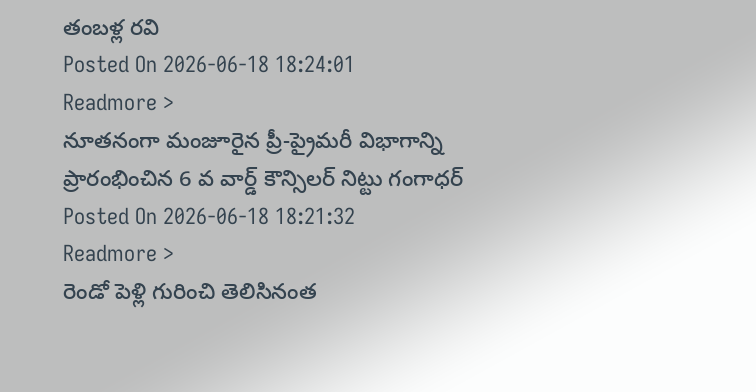తంబళ్ల రవి
Posted On 2026-06-18 18:24:01
Readmore >
నూతనంగా మంజూరైన ప్రీ-ప్రైమరీ విభాగాన్ని ప్రారంభించిన 6 వ వార్డ్ కౌన్సిలర్ నిట్టు గంగాధర్
Posted On 2026-06-18 18:21:32
Readmore >
రెండో పెళ్లి గురించి తెలిసినంత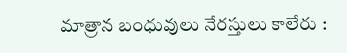మాత్రాన బంధువులు నేరస్తులు కాలేరు :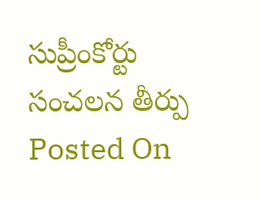సుప్రీంకోర్టు సంచలన తీర్పు
Posted On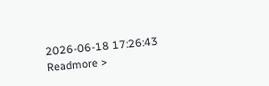2026-06-18 17:26:43
Readmore >